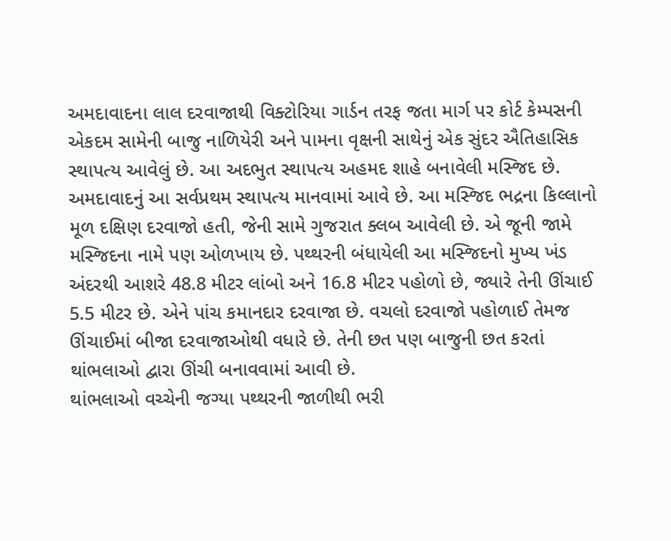અમદાવાદના લાલ દરવાજાથી વિક્ટોરિયા ગાર્ડન તરફ જતા માર્ગ પર કોર્ટ કેમ્પસની એકદમ સામેની બાજુ નાળિયેરી અને પામના વૃક્ષની સાથેનું એક સુંદર ઐતિહાસિક સ્થાપત્ય આવેલું છે. આ અદભુત સ્થાપત્ય અહમદ શાહે બનાવેલી મસ્જિદ છે.
અમદાવાદનું આ સર્વપ્રથમ સ્થાપત્ય માનવામાં આવે છે. આ મસ્જિદ ભદ્રના કિલ્લાનો મૂળ દક્ષિણ દરવાજો હતી, જેની સામે ગુજરાત ક્લબ આવેલી છે. એ જૂની જામે મસ્જિદના નામે પણ ઓળખાય છે. પથ્થરની બંધાયેલી આ મસ્જિદનો મુખ્ય ખંડ અંદરથી આશરે 48.8 મીટર લાંબો અને 16.8 મીટર પહોળો છે, જ્યારે તેની ઊંચાઈ 5.5 મીટર છે. એને પાંચ કમાનદાર દરવાજા છે. વચલો દરવાજો પહોળાઈ તેમજ ઊંચાઈમાં બીજા દરવાજાઓથી વધારે છે. તેની છત પણ બાજુની છત કરતાં થાંભલાઓ દ્વારા ઊંચી બનાવવામાં આવી છે.
થાંભલાઓ વચ્ચેની જગ્યા પથ્થરની જાળીથી ભરી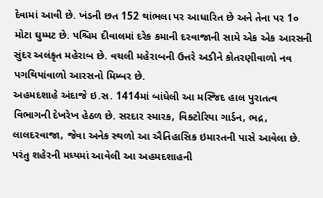દેવામાં આવી છે. ખંડની છત 152 થાંભલા પર આધારિત છે અને તેના પર 1૦ મોટા ઘુમ્મટ છે. પશ્ચિમ દીવાલમાં દરેક કમાની દરવાજાની સામે એક એક આરસની સુંદર અલંકૃત મહેરાબ છે. વચલી મહેરાબની ઉત્તરે અડીને કોતરણીવાળો નવ પગથિયાંવાળો આરસનો મિમ્બર છે.
અહમદશાહે અંદાજે ઇ.સ. 1414માં બાંધેલી આ મસ્જિદ હાલ પુરાતત્વ વિભાગની દેખરેખ હેઠળ છે. સરદાર સ્મારક, વિક્ટોરિયા ગાર્ડન, ભદ્ર, લાલદરવાજા, જેવા અનેક સ્થળો આ ઐતિહાસિક ઇમારતની પાસે આવેલા છે. પરંતુ શહેરની મધ્યમાં આવેલી આ અહમદશાહની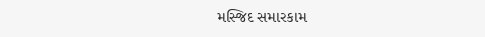મસ્જિદ સમારકામ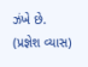ઝંખે છે.
(પ્રજ્ઞેશ વ્યાસ)